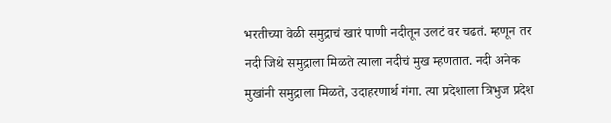भरतीच्या वेळी समुद्राचं खारं पाणी नदीतून उलटं वर चढतं. म्हणून तर नदी जिथे समुद्राला मिळते त्याला नदीचं मुख म्हणतात. नदी अनेक मुखांनी समुद्राला मिळते, उदाहरणार्थ गंगा. त्या प्रदेशाला त्रिभुज प्रदेश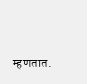म्हणतात.